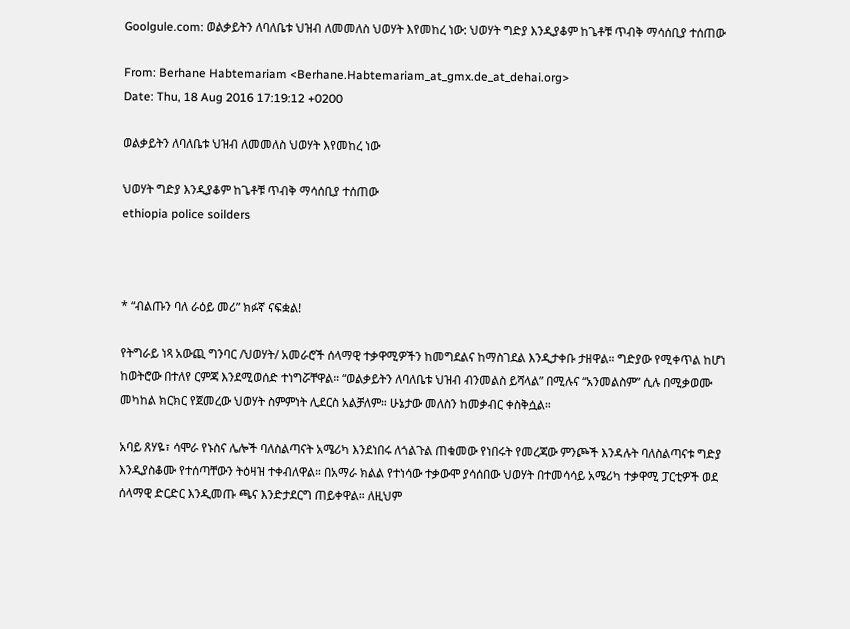Goolgule.com: ወልቃይትን ለባለቤቱ ህዝብ ለመመለስ ህወሃት እየመከረ ነው: ህወሃት ግድያ እንዲያቆም ከጌቶቹ ጥብቅ ማሳሰቢያ ተሰጠው

From: Berhane Habtemariam <Berhane.Habtemariam_at_gmx.de_at_dehai.org>
Date: Thu, 18 Aug 2016 17:19:12 +0200

ወልቃይትን ለባለቤቱ ህዝብ ለመመለስ ህወሃት እየመከረ ነው

ህወሃት ግድያ እንዲያቆም ከጌቶቹ ጥብቅ ማሳሰቢያ ተሰጠው
ethiopia police soilders



* “ብልጡን ባለ ራዕይ መሪ” ክፉኛ ናፍቋል!

የትግራይ ነጻ አውጪ ግንባር /ህወሃት/ አመራሮች ሰላማዊ ተቃዋሚዎችን ከመግደልና ከማስገደል እንዲታቀቡ ታዘዋል። ግድያው የሚቀጥል ከሆነ ከወትሮው በተለየ ርምጃ እንደሚወሰድ ተነግሯቸዋል። “ወልቃይትን ለባለቤቱ ህዝብ ብንመልስ ይሻላል” በሚሉና “አንመልስም” ሲሉ በሚቃወሙ መካከል ክርክር የጀመረው ህወሃት ስምምነት ሊደርስ አልቻለም። ሁኔታው መለስን ከመቃብር ቀስቅሷል።

አባይ ጸሃዬ፣ ሳሞራ የኑስና ሌሎች ባለስልጣናት አሜሪካ እንደነበሩ ለጎልጉል ጠቁመው የነበሩት የመረጃው ምንጮች እንዳሉት ባለስልጣናቱ ግድያ እንዲያስቆሙ የተሰጣቸውን ትዕዛዝ ተቀብለዋል። በአማራ ክልል የተነሳው ተቃውሞ ያሳሰበው ህወሃት በተመሳሳይ አሜሪካ ተቃዋሚ ፓርቲዎች ወደ ሰላማዊ ድርድር እንዲመጡ ጫና እንድታደርግ ጠይቀዋል። ለዚህም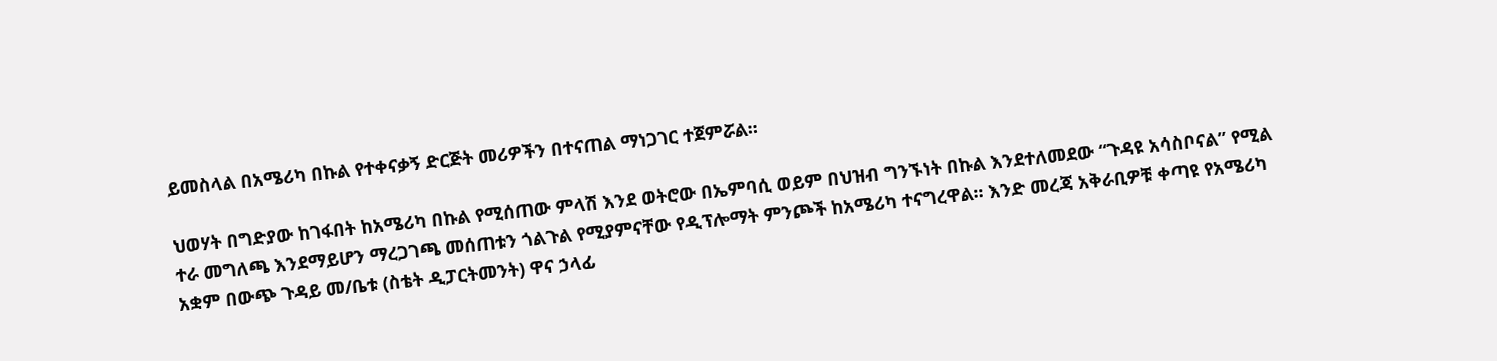ይመስላል በአሜሪካ በኩል የተቀናቃኝ ድርጅት መሪዎችን በተናጠል ማነጋገር ተጀምሯል።

ህወሃት በግድያው ከገፋበት ከአሜሪካ በኩል የሚሰጠው ምላሽ እንደ ወትሮው በኤምባሲ ወይም በህዝብ ግንኙነት በኩል እንደተለመደው “ጉዳዩ አሳስቦናል” የሚል ተራ መግለጫ እንደማይሆን ማረጋገጫ መሰጠቱን ጎልጉል የሚያምናቸው የዲፕሎማት ምንጮች ከአሜሪካ ተናግረዋል። እንድ መረጃ አቅራቢዎቹ ቀጣዩ የአሜሪካ አቋም በውጭ ጉዳይ መ/ቤቱ (ስቴት ዲፓርትመንት) ዋና ኃላፊ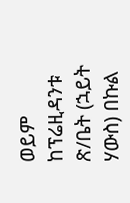ወይም ከፕሬዚዳንቱ ጽ/ቤት (ኋይት ሃውስ) በኩል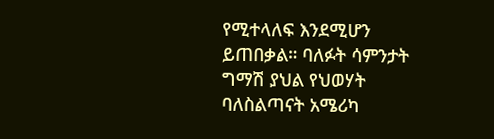የሚተላለፍ እንደሚሆን ይጠበቃል። ባለፉት ሳምንታት ግማሽ ያህል የህወሃት ባለስልጣናት አሜሪካ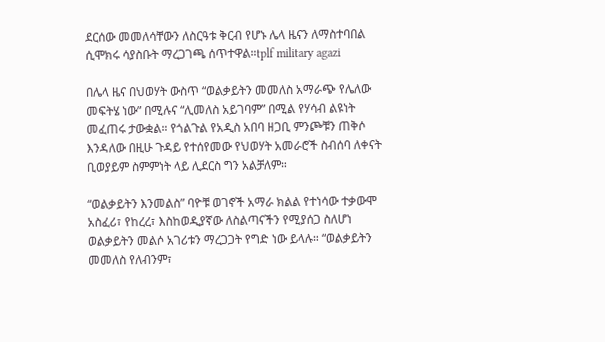ደርሰው መመለሳቸውን ለስርዓቱ ቅርብ የሆኑ ሌላ ዜናን ለማስተባበል ሲሞክሩ ሳያስቡት ማረጋገጫ ሰጥተዋል።tplf military agazi

በሌላ ዜና በህወሃት ውስጥ “ወልቃይትን መመለስ አማራጭ የሌለው መፍትሄ ነው” በሚሉና “ሊመለስ አይገባም” በሚል የሃሳብ ልዩነት መፈጠሩ ታውቋል። የጎልጉል የአዲስ አበባ ዘጋቢ ምንጮቹን ጠቅሶ እንዳለው በዚሁ ጉዳይ የተሰየመው የህወሃት አመራሮች ስብሰባ ለቀናት ቢወያይም ስምምነት ላይ ሊደርስ ግን አልቻለም።

“ወልቃይትን እንመልስ” ባዮቹ ወገኖች አማራ ክልል የተነሳው ተቃውሞ አስፈሪ፣ የከረረ፣ እስከወዲያኛው ለስልጣናችን የሚያሰጋ ስለሆነ ወልቃይትን መልሶ አገሪቱን ማረጋጋት የግድ ነው ይላሉ። “ወልቃይትን መመለስ የለብንም፣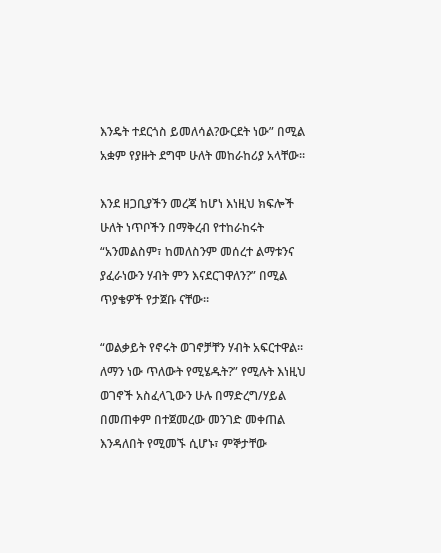እንዴት ተደርጎስ ይመለሳል?ውርደት ነው” በሚል አቋም የያዙት ደግሞ ሁለት መከራከሪያ አላቸው።

እንደ ዘጋቢያችን መረጃ ከሆነ እነዚህ ክፍሎች ሁለት ነጥቦችን በማቅረብ የተከራከሩት “አንመልስም፣ ከመለስንም መሰረተ ልማቱንና ያፈራነውን ሃብት ምን እናደርገዋለን?” በሚል ጥያቄዎች የታጀቡ ናቸው።

“ወልቃይት የኖሩት ወገኖቻቸን ሃብት አፍርተዋል። ለማን ነው ጥለውት የሚሄዱት?” የሚሉት እነዚህ ወገኖች አስፈላጊውን ሁሉ በማድረግ/ሃይል በመጠቀም በተጀመረው መንገድ መቀጠል እንዳለበት የሚመኙ ሲሆኑ፣ ምኞታቸው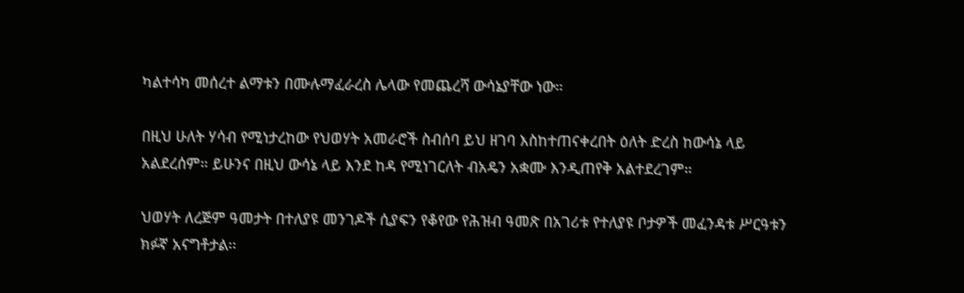ካልተሳካ መሰረተ ልማቱን በሙሉማፈራረስ ሌላው የመጨረሻ ውሳኔያቸው ነው።

በዚህ ሁለት ሃሳብ የሚነታረከው የህወሃት አመራሮች ስብሰባ ይህ ዘገባ እስከተጠናቀረበት ዕለት ድረስ ከውሳኔ ላይ አልደረሰም። ይሁንና በዚህ ውሳኔ ላይ እንደ ከዳ የሚነገርለት ብአዴን አቋሙ እንዲጠየቅ አልተደረገም።

ህወሃት ለረጅም ዓመታት በተለያዩ መንገዶች ሲያፍን የቆየው የሕዝብ ዓመጽ በአገሪቱ የተለያዩ ቦታዎች መፈንዳቱ ሥርዓቱን ክፉኛ አናግቶታል፡፡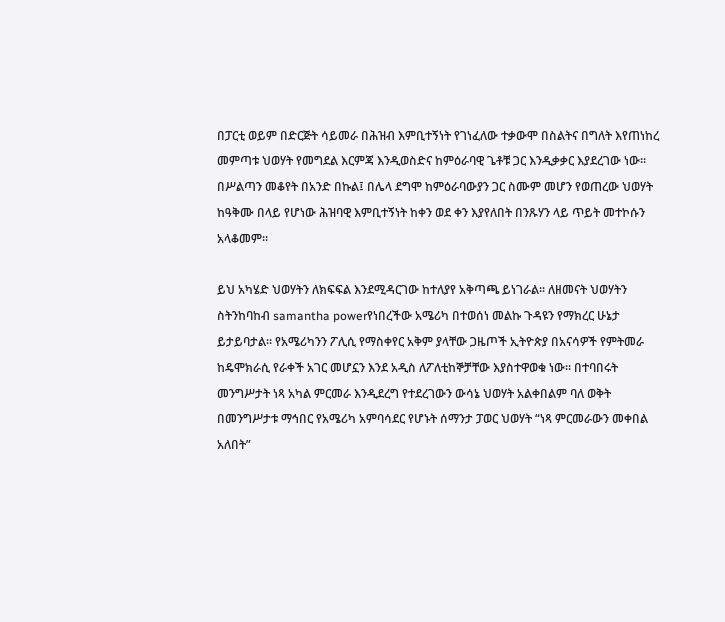በፓርቲ ወይም በድርጅት ሳይመራ በሕዝብ እምቢተኝነት የገነፈለው ተቃውሞ በስልትና በግለት እየጠነከረ መምጣቱ ህወሃት የመግደል እርምጃ እንዲወስድና ከምዕራባዊ ጌቶቹ ጋር እንዲቃቃር እያደረገው ነው፡፡ በሥልጣን መቆየት በአንድ በኩል፤ በሌላ ደግሞ ከምዕራባውያን ጋር ስሙም መሆን የወጠረው ህወሃት ከዓቅሙ በላይ የሆነው ሕዝባዊ እምቢተኝነት ከቀን ወደ ቀን እያየለበት በንጹሃን ላይ ጥይት መተኮሱን አላቆመም፡፡

ይህ አካሄድ ህወሃትን ለክፍፍል እንደሚዳርገው ከተለያየ አቅጣጫ ይነገራል፡፡ ለዘመናት ህወሃትን ስትንከባከብ samantha powerየነበረችው አሜሪካ በተወሰነ መልኩ ጉዳዩን የማክረር ሁኔታ ይታይባታል፡፡ የአሜሪካንን ፖሊሲ የማስቀየር አቅም ያላቸው ጋዜጦች ኢትዮጵያ በአናሳዎች የምትመራ ከዴሞክራሲ የራቀች አገር መሆኗን እንደ አዲስ ለፖለቲከኞቻቸው እያስተዋወቁ ነው፡፡ በተባበሩት መንግሥታት ነጻ አካል ምርመራ እንዲደረግ የተደረገውን ውሳኔ ህወሃት አልቀበልም ባለ ወቅት በመንግሥታቱ ማኅበር የአሜሪካ አምባሳደር የሆኑት ሰማንታ ፓወር ህወሃት “ነጻ ምርመራውን መቀበል አለበት”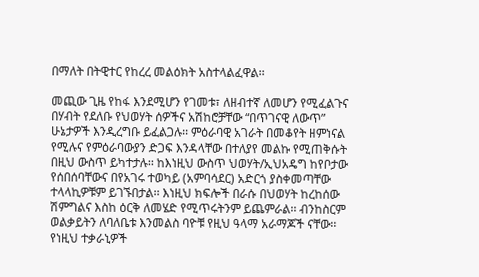በማለት በትዊተር የከረረ መልዕክት አስተላልፈዋል፡፡

መጪው ጊዜ የከፋ እንደሚሆን የገመቱ፣ ለዘብተኛ ለመሆን የሚፈልጉና በሃብት የደለቡ የህወሃት ሰዎችና አሽከሮቻቸው “በጥገናዊ ለውጥ” ሁኔታዎች እንዲረግቡ ይፈልጋሉ፡፡ ምዕራባዊ አገራት በመቆየት ዘምነናል የሚሉና የምዕራባውያን ድጋፍ እንዳላቸው በተለያየ መልኩ የሚጠቅሱት በዚህ ውስጥ ይካተታሉ፡፡ ከእነዚህ ውስጥ ህወሃት/ኢህአዴግ ከየቦታው የሰበሰባቸውና በየአገሩ ተወካይ (አምባሳደር) አድርጎ ያስቀመጣቸው ተላላኪዎቹም ይገኙበታል፡፡ እነዚህ ክፍሎች በራሱ በህወሃት ከረከሰው ሽምግልና እስከ ዕርቅ ለመሄድ የሚጥሩትንም ይጨምራል፡፡ ብንከስርም ወልቃይትን ለባለቤቱ እንመልስ ባዮቹ የዚህ ዓላማ አራማጆች ናቸው፡፡ የነዚህ ተቃራኒዎች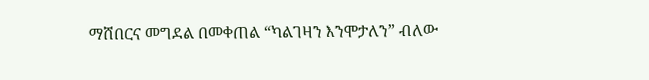ማሸበርና መግደል በመቀጠል “ካልገዛን እንሞታለን” ብለው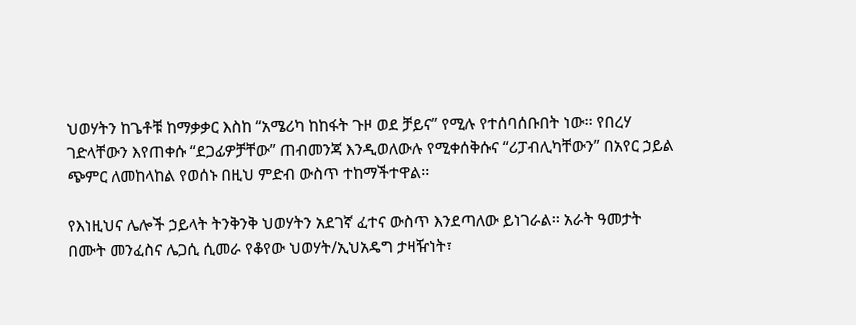ህወሃትን ከጌቶቹ ከማቃቃር እስከ “አሜሪካ ከከፋት ጉዞ ወደ ቻይና” የሚሉ የተሰባሰቡበት ነው፡፡ የበረሃ ገድላቸውን እየጠቀሱ “ደጋፊዎቻቸው” ጠብመንጃ እንዲወለውሉ የሚቀሰቅሱና “ሪፓብሊካቸውን” በአየር ኃይል ጭምር ለመከላከል የወሰኑ በዚህ ምድብ ውስጥ ተከማችተዋል፡፡

የእነዚህና ሌሎች ኃይላት ትንቅንቅ ህወሃትን አደገኛ ፈተና ውስጥ እንደጣለው ይነገራል፡፡ አራት ዓመታት በሙት መንፈስና ሌጋሲ ሲመራ የቆየው ህወሃት/ኢህአዴግ ታዛዥነት፣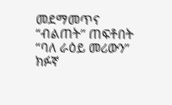መደማመጥና “ብልጠት” ጠፍቶበት “ባለ ራዕይ መሪውን” ክፉኛ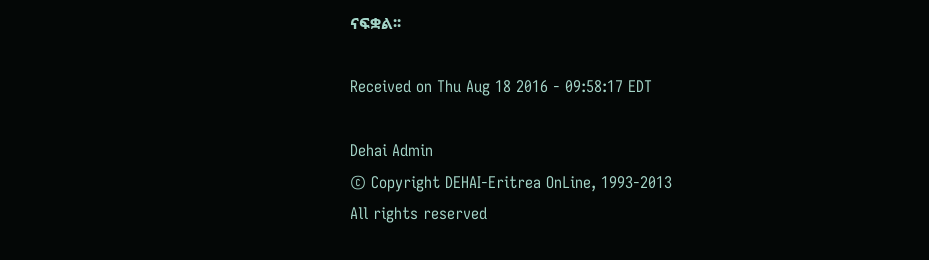ናፍቋል፡፡

Received on Thu Aug 18 2016 - 09:58:17 EDT

Dehai Admin
© Copyright DEHAI-Eritrea OnLine, 1993-2013
All rights reserved